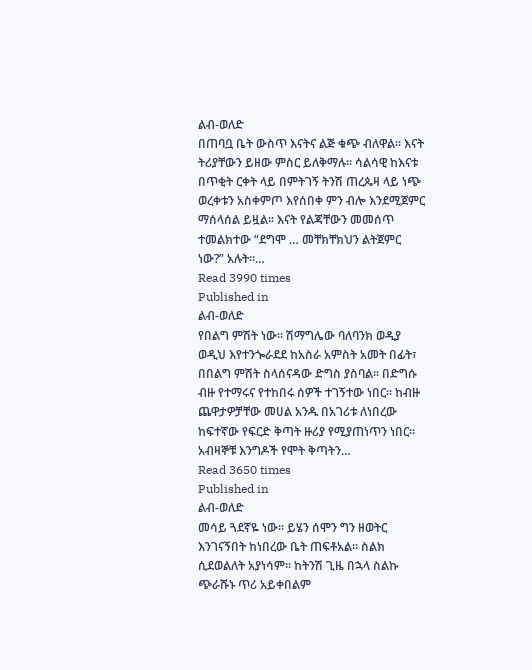ልብ-ወለድ
በጠባቧ ቤት ውስጥ እናትና ልጅ ቁጭ ብለዋል፡፡ እናት ትሪያቸውን ይዘው ምስር ይለቅማሉ፡፡ ሳልሳዊ ከእናቱ በጥቂት ርቀት ላይ በምትገኝ ትንሽ ጠረጴዛ ላይ ነጭ ወረቀቱን አስቀምጦ እየሰበቀ ምን ብሎ እንደሚጀምር ማሰላሰል ይዟል፡፡ እናት የልጃቸውን መመሰጥ ተመልክተው “ደግሞ … መቸክቸክህን ልትጀምር ነው?” አሉት፡፡…
Read 3990 times
Published in
ልብ-ወለድ
የበልግ ምሽት ነው፡፡ ሽማግሌው ባለባንክ ወዲያ ወዲህ እየተንጐራደደ ከአስራ አምስት አመት በፊት፣ በበልግ ምሽት ስላሰናዳው ድግስ ያስባል፡፡ በድግሱ ብዙ የተማሩና የተከበሩ ሰዎች ተገኝተው ነበር፡፡ ከብዙ ጨዋታዎቻቸው መሀል አንዱ በአገሪቱ ለነበረው ከፍተኛው የፍርድ ቅጣት ዙሪያ የሚያጠነጥን ነበር፡፡ አብዛኞቹ እንግዶች የሞት ቅጣትን…
Read 3650 times
Published in
ልብ-ወለድ
መሳይ ጓደኛዬ ነው፡፡ ይሄን ሰሞን ግን ዘወትር እንገናኝበት ከነበረው ቤት ጠፍቶአል፡፡ ስልክ ሲደወልለት አያነሳም፡፡ ከትንሽ ጊዜ በኋላ ስልኩ ጭራሹኑ ጥሪ አይቀበልም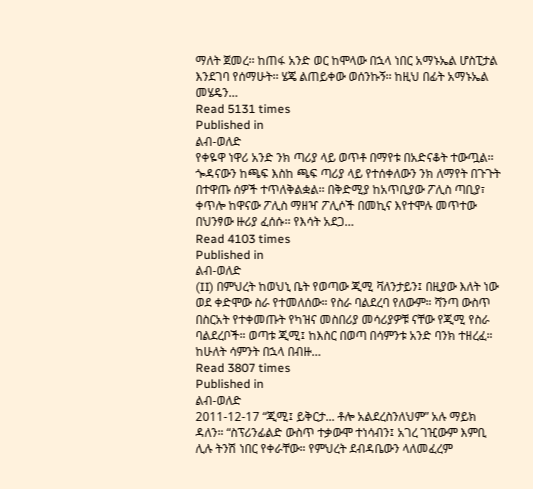ማለት ጀመረ፡፡ ከጠፋ አንድ ወር ከሞላው በኋላ ነበር አማኑኤል ሆስፒታል እንደገባ የሰማሁት፡፡ ሄጄ ልጠይቀው ወሰንኩኝ፡፡ ከዚህ በፊት አማኑኤል መሄዴን…
Read 5131 times
Published in
ልብ-ወለድ
የቀዬዋ ነዋሪ አንድ ንክ ጣሪያ ላይ ወጥቶ በማየቱ በአድናቆት ተውጧል፡፡ ጐዳናውን ከጫፍ እስከ ጫፍ ጣሪያ ላይ የተሰቀለውን ንክ ለማየት በጉጉት በተዋጡ ሰዎች ተጥለቅልቋል፡፡ በቅድሚያ ከአጥቢያው ፖሊስ ጣቢያ፣ ቀጥሎ ከዋናው ፖሊስ ማዘዣ ፖሊሶች በመኪና እየተሞሉ መጥተው በህንፃው ዙሪያ ፈሰሱ፡፡ የእሳት አደጋ…
Read 4103 times
Published in
ልብ-ወለድ
(II) በምህረት ከወህኒ ቤት የወጣው ጂሚ ቫለንታይን፤ በዚያው እለት ነው ወደ ቀድሞው ስራ የተመለሰው። የስራ ባልደረባ የለውም። ሻንጣ ውስጥ በስርአት የተቀመጡት የካዝና መስበሪያ መሳሪያዎቹ ናቸው የጂሚ የስራ ባልደረቦች። ወጣቱ ጂሚ፤ ከእስር በወጣ በሳምንቱ አንድ ባንክ ተዘረፈ። ከሁለት ሳምንት በኋላ በብዙ…
Read 3807 times
Published in
ልብ-ወለድ
2011-12-17 “ጂሚ፤ ይቅርታ... ቶሎ አልደረስንለህም” አሉ ማይክ ዳለን። “ስፕሪንፊልድ ውስጥ ተቃውሞ ተነሳብን፤ አገረ ገዢውም እምቢ ሊሉ ትንሽ ነበር የቀራቸው። የምህረት ደብዳቤውን ላለመፈረም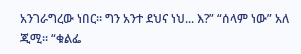አንገራግረው ነበር። ግን አንተ ደህና ነህ... እ?” “ሰላም ነው” አለ ጂሚ። “ቁልፌ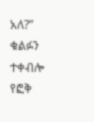አለ?” ቁልፉን ተቀብሎ የፎቅ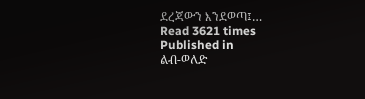ደረጃውን እንደወጣ፤…
Read 3621 times
Published in
ልብ-ወለድ